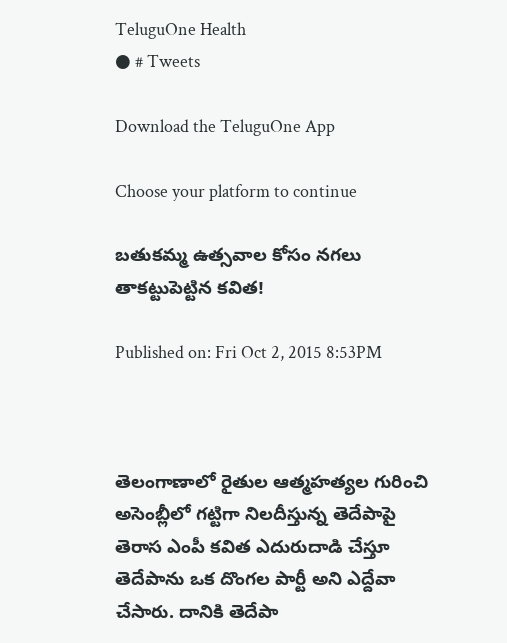TeluguOne Health
● # Tweets

Download the TeluguOne App

Choose your platform to continue

బతుకమ్మ ఉత్సవాల కోసం నగలు తాకట్టుపెట్టిన కవిత!

Published on: Fri Oct 2, 2015 8:53PM



తెలంగాణాలో రైతుల ఆత్మహత్యల గురించి అసెంబ్లీలో గట్టిగా నిలదీస్తున్న తెదేపాపై తెరాస ఎంపీ కవిత ఎదురుదాడి చేస్తూ తెదేపాను ఒక దొంగల పార్టీ అని ఎద్దేవా చేసారు. దానికి తెదేపా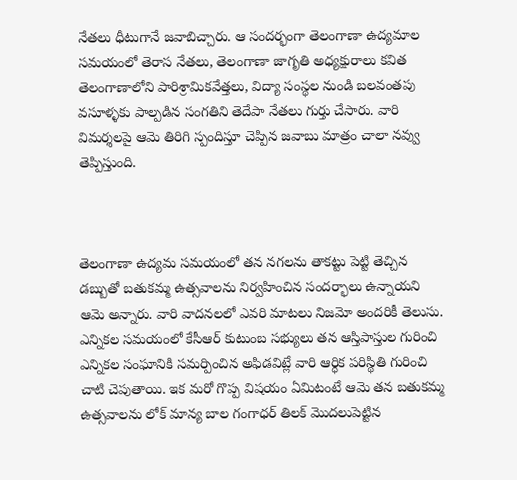నేతలు ధీటుగానే జవాబిచ్చారు. ఆ సందర్భంగా తెలంగాణా ఉద్యమాల సమయంలో తెరాస నేతలు, తెలంగాణా జాగృతి అధ్యక్షురాలు కవిత తెలంగాణాలోని పారిశ్రామికవేత్తలు, విద్యా సంస్థల నుండి బలవంతపు వసూళ్ళకు పాల్పడిన సంగతిని తెదేపా నేతలు గుర్తు చేసారు. వారి విమర్శలపై ఆమె తిరిగి స్పందిస్తూ చెప్పిన జవాబు మాత్రం చాలా నవ్వు తెప్పిస్తుంది.



తెలంగాణా ఉద్యమ సమయంలో తన నగలను తాకట్టు పెట్టి తెచ్చిన డబ్బుతో బతుకమ్మ ఉత్సవాలను నిర్వహించిన సందర్భాలు ఉన్నాయని ఆమె అన్నారు. వారి వాదనలలో ఎవరి మాటలు నిజమో అందరికీ తెలుసు. ఎన్నికల సమయంలో కేసీఆర్ కుటుంబ సభ్యులు తన ఆస్తిపాస్తుల గురించి ఎన్నికల సంఘానికి సమర్పించిన అఫిడవిట్లే వారి ఆర్ధిక పరిస్థితి గురించి చాటి చెపుతాయి. ఇక మరో గొప్ప విషయం ఏమిటంటే ఆమె తన బతుకమ్మ ఉత్సవాలను లోక్ మాన్య బాల గంగాధర్ తిలక్ మొదలుపెట్టిన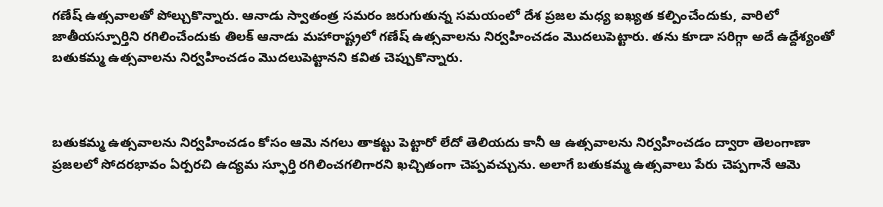గణేష్ ఉత్సవాలతో పోల్చుకొన్నారు. ఆనాడు స్వాతంత్ర సమరం జరుగుతున్న సమయంలో దేశ ప్రజల మధ్య ఐఖ్యత కల్పించేందుకు, వారిలో జాతీయస్పూర్తిని రగిలించేందుకు తిలక్ ఆనాడు మహారాష్ట్రలో గణేష్ ఉత్సవాలను నిర్వహించడం మొదలుపెట్టారు. తను కూడా సరిగ్గా అదే ఉద్దేశ్యంతో బతుకమ్మ ఉత్సవాలను నిర్వహించడం మొదలుపెట్టానని కవిత చెప్పుకొన్నారు.



బతుకమ్మ ఉత్సవాలను నిర్వహించడం కోసం ఆమె నగలు తాకట్టు పెట్టారో లేదో తెలియదు కానీ ఆ ఉత్సవాలను నిర్వహించడం ద్వారా తెలంగాణా ప్రజలలో సోదరభావం ఏర్పరచి ఉద్యమ స్ఫూర్తి రగిలించగలిగారని ఖచ్చితంగా చెప్పవచ్చును. అలాగే బతుకమ్మ ఉత్సవాలు పేరు చెప్పగానే ఆమె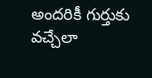అందరికీ గుర్తుకు వచ్చేలా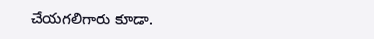చేయగలిగారు కూడా.